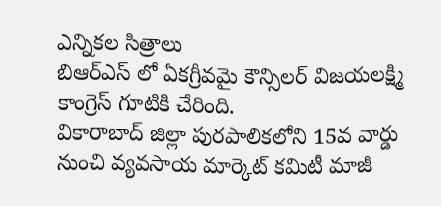ఎన్నికల సిత్రాలు
బిఆర్ఎస్ లో ఏకగ్రీవమై కౌన్సిలర్ విజయలక్ష్మి కాంగ్రెస్ గూటికి చేరింది.
వికారాబాద్ జిల్లా పురపాలికలోని 15వ వార్డు నుంచి వ్యవసాయ మార్కెట్ కమిటీ మాజీ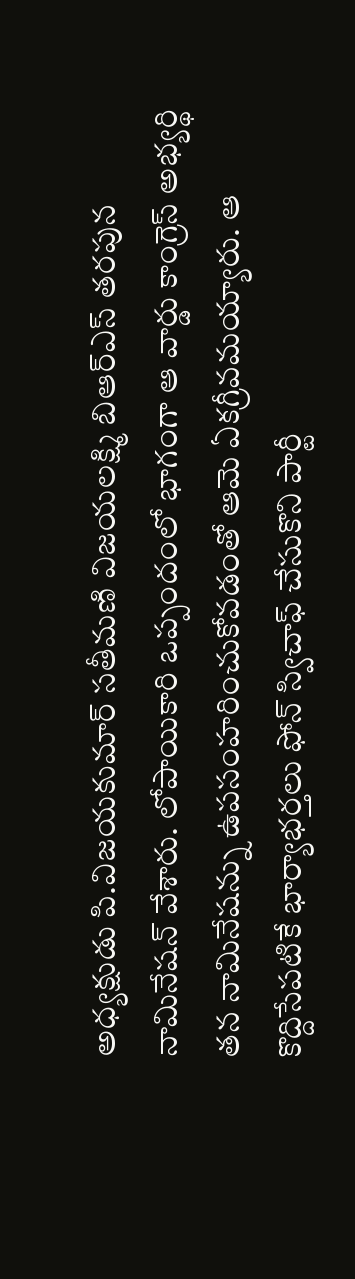అధ్యక్షుడు పి.విజయకుమార్ సతీమణి విజయలక్ష్మి బిఆర్ఎస్ తరపున నామినేషన్ వేశారు. లోపాయికారి ఒప్పందంలో భాగంగా ఆ వార్డు కాంగ్రెస్ అభ్యర్థి తన నామినేషన్ను ఉపసంహరించుకోవడంతో ఆమె ఏకగ్రీవమయ్యారు. ఆ కొద్దిసేపటికే భార్యాభర్తలు ఫోన్ స్విచాఫ్ చేసుకొని పార్టీ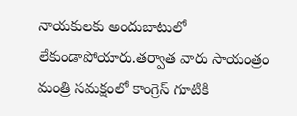నాయకులకు అందుబాటులో లేకుండాపోయారు.తర్వాత వారు సాయంత్రం మంత్రి సమక్షంలో కాంగ్రెస్ గూటికి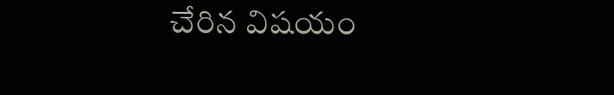చేరిన విషయం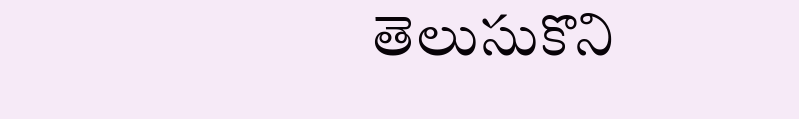తెలుసుకొని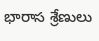భారాస శ్రేణులు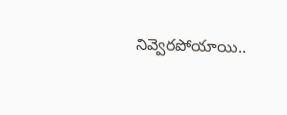నివ్వెరపోయాయి..